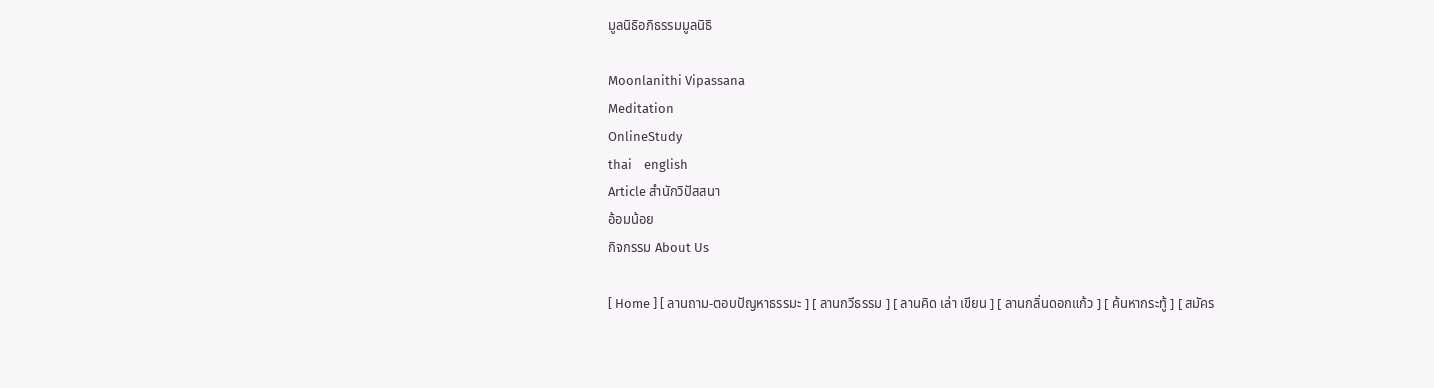มูลนิธิอภิธรรมมูลนิธิ

Moonlanithi Vipassana
Meditation
OnlineStudy
thai    english
Article สำนักวิปัสสนา
อ้อมน้อย
กิจกรรม About Us

[ Home ] [ ลานถาม-ตอบปัญหาธรรมะ ] [ ลานกวีธรรม ] [ ลานคิด เล่า เขียน ] [ ลานกลิ่นดอกแก้ว ] [ ค้นหากระทู้ ] [ สมัคร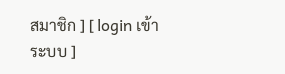สมาชิก ] [ login เข้าระบบ ]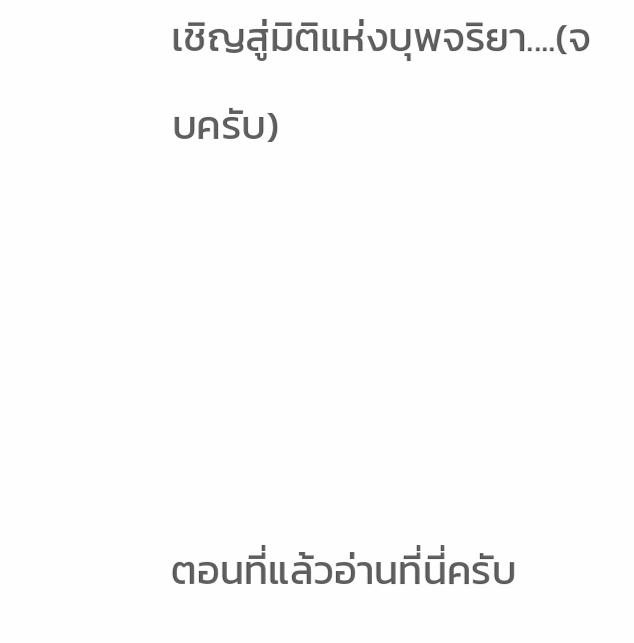เชิญสู่มิติแห่งบุพจริยา....(จบครับ)




ตอนที่แล้วอ่านที่นี่ครับ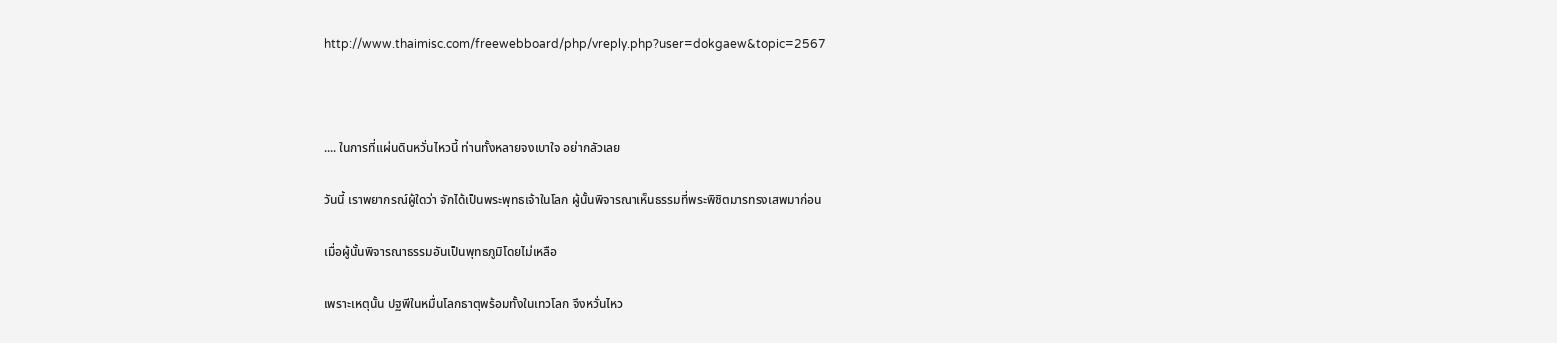http://www.thaimisc.com/freewebboard/php/vreply.php?user=dokgaew&topic=2567



.... ในการที่แผ่นดินหวั่นไหวนี้ ท่านทั้งหลายจงเบาใจ อย่ากลัวเลย

วันนี้ เราพยากรณ์ผู้ใดว่า จักได้เป็นพระพุทธเจ้าในโลก ผู้นั้นพิจารณาเห็นธรรมที่พระพิชิตมารทรงเสพมาก่อน

เมื่อผู้นั้นพิจารณาธรรมอันเป็นพุทธภูมิโดยไม่เหลือ

เพราะเหตุนั้น ปฐพีในหมื่นโลกธาตุพร้อมทั้งในเทวโลก จึงหวั่นไหว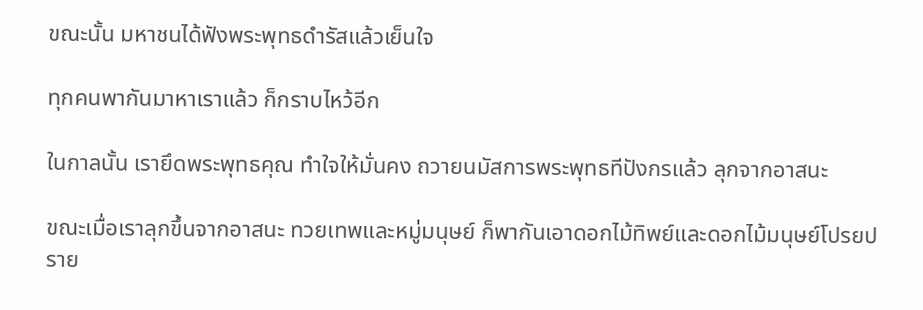ขณะนั้น มหาชนได้ฟังพระพุทธดำรัสแล้วเย็นใจ

ทุกคนพากันมาหาเราแล้ว ก็กราบไหว้อีก

ในกาลนั้น เรายึดพระพุทธคุณ ทำใจให้มั่นคง ถวายนมัสการพระพุทธทีปังกรแล้ว ลุกจากอาสนะ

ขณะเมื่อเราลุกขึ้นจากอาสนะ ทวยเทพและหมู่มนุษย์ ก็พากันเอาดอกไม้ทิพย์และดอกไม้มนุษย์โปรยปราย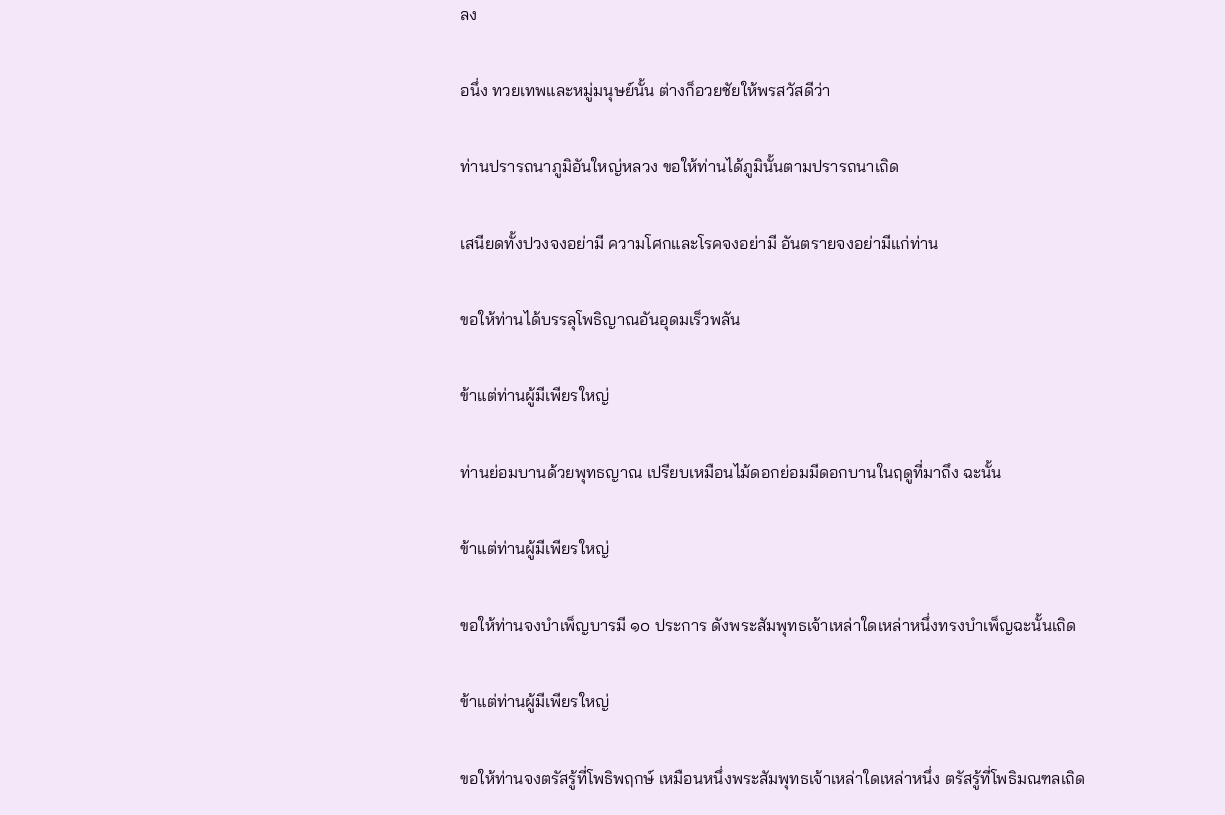ลง

อนึ่ง ทวยเทพและหมู่มนุษย์นั้น ต่างก็อวยชัยให้พรสวัสดีว่า

ท่านปรารถนาภูมิอันใหญ่หลวง ขอให้ท่านได้ภูมินั้นตามปรารถนาเถิด

เสนียดทั้งปวงจงอย่ามี ความโศกและโรคจงอย่ามี อันตรายจงอย่ามีแก่ท่าน

ขอให้ท่านได้บรรลุโพธิญาณอันอุดมเร็วพลัน

ข้าแต่ท่านผู้มีเพียรใหญ่

ท่านย่อมบานด้วยพุทธญาณ เปรียบเหมือนไม้ดอกย่อมมีดอกบานในฤดูที่มาถึง ฉะนั้น

ข้าแต่ท่านผู้มีเพียรใหญ่

ขอให้ท่านจงบำเพ็ญบารมี ๑๐ ประการ ดังพระสัมพุทธเจ้าเหล่าใดเหล่าหนึ่งทรงบำเพ็ญฉะนั้นเถิด

ข้าแต่ท่านผู้มีเพียรใหญ่

ขอให้ท่านจงตรัสรู้ที่โพธิพฤกษ์ เหมือนหนึ่งพระสัมพุทธเจ้าเหล่าใดเหล่าหนึ่ง ตรัสรู้ที่โพธิมณฑลเถิด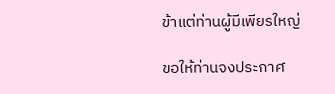ข้าแต่ท่านผู้มีเพียรใหญ่

ขอให้ท่านจงประกาศ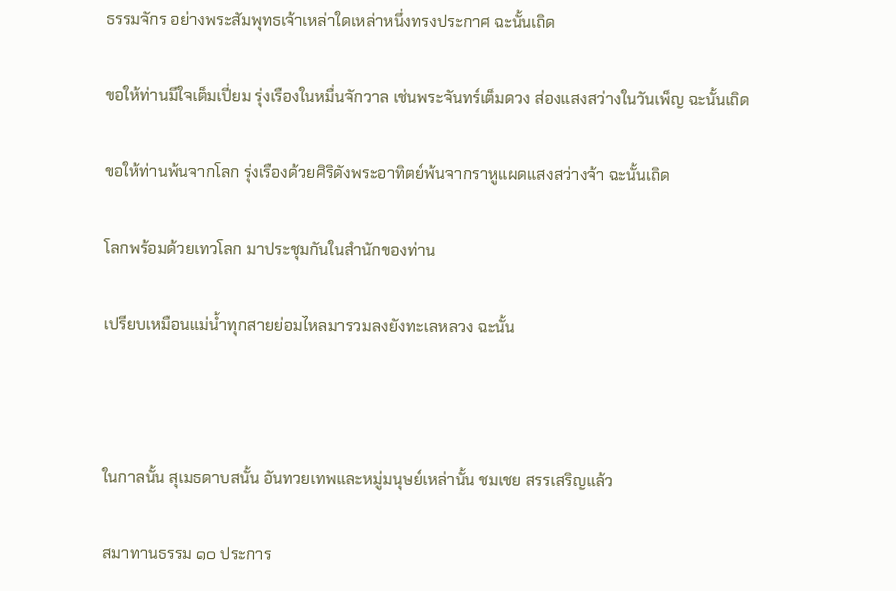ธรรมจักร อย่างพระสัมพุทธเจ้าเหล่าใดเหล่าหนึ่งทรงประกาศ ฉะนั้นเถิด

ขอให้ท่านมีใจเต็มเปี่ยม รุ่งเรืองในหมื่นจักวาล เช่นพระจันทร์เต็มดวง ส่องแสงสว่างในวันเพ็ญ ฉะนั้นเถิด

ขอให้ท่านพ้นจากโลก รุ่งเรืองด้วยศิริดังพระอาทิตย์พ้นจากราหูแผดแสงสว่างจ้า ฉะนั้นเถิด

โลกพร้อมด้วยเทวโลก มาประชุมกันในสำนักของท่าน

เปรียบเหมือนแม่น้ำทุกสายย่อมไหลมารวมลงยังทะเลหลวง ฉะนั้น



ในกาลนั้น สุเมธดาบสนั้น อันทวยเทพและหมู่มนุษย์เหล่านั้น ชมเชย สรรเสริญแล้ว

สมาทานธรรม ๑๐ ประการ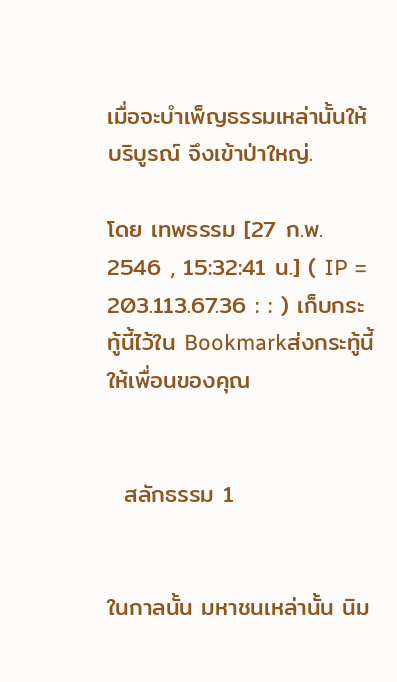เมื่อจะบำเพ็ญธรรมเหล่านั้นให้บริบูรณ์ จึงเข้าป่าใหญ่.

โดย เทพธรรม [27 ก.พ. 2546 , 15:32:41 น.] ( IP = 203.113.67.36 : : ) เก็บกระทู้นี้ไว้ใน Bookmarkส่งกระทู้นี้ให้เพื่อนของคุณ


  สลักธรรม 1


ในกาลนั้น มหาชนเหล่านั้น นิม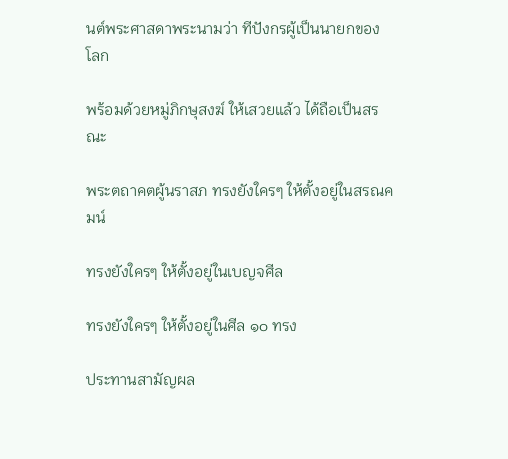นต์พระศาสดาพระนามว่า ทีปังกรผู้เป็นนายกของโลก

พร้อมด้วยหมู่ภิกษุสงฆ์ ให้เสวยแล้ว ได้ถือเป็นสรณะ

พระตถาคตผู้นราสภ ทรงยังใครๆ ให้ตั้งอยู่ในสรณคมน์

ทรงยังใครๆ ให้ตั้งอยู่ในเบญจศีล

ทรงยังใครๆ ให้ตั้งอยู่ในศีล ๑๐ ทรง

ประทานสามัญผล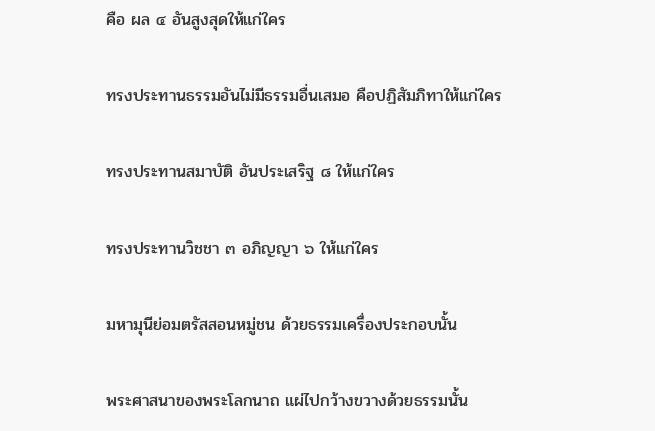คือ ผล ๔ อันสูงสุดให้แก่ใคร

ทรงประทานธรรมอันไม่มีธรรมอื่นเสมอ คือปฏิสัมภิทาให้แก่ใคร

ทรงประทานสมาบัติ อันประเสริฐ ๘ ให้แก่ใคร

ทรงประทานวิชชา ๓ อภิญญา ๖ ให้แก่ใคร

มหามุนีย่อมตรัสสอนหมู่ชน ด้วยธรรมเครื่องประกอบนั้น

พระศาสนาของพระโลกนาถ แผ่ไปกว้างขวางด้วยธรรมนั้น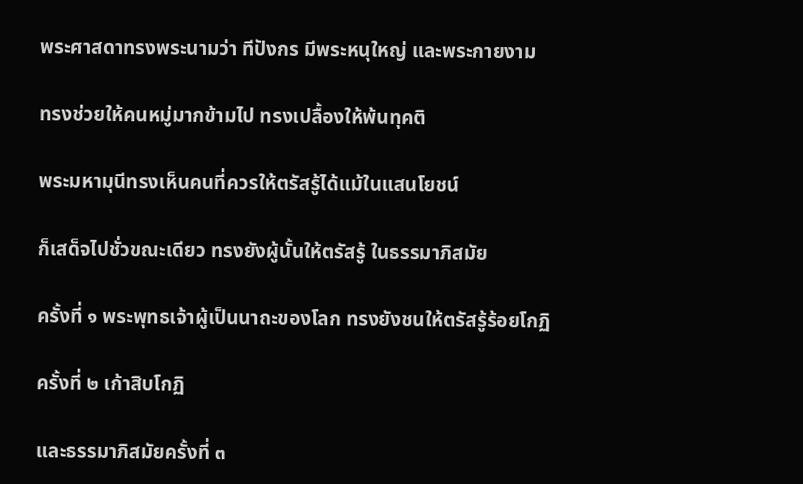พระศาสดาทรงพระนามว่า ทีปังกร มีพระหนุใหญ่ และพระกายงาม

ทรงช่วยให้คนหมู่มากข้ามไป ทรงเปลื้องให้พ้นทุคติ

พระมหามุนีทรงเห็นคนที่ควรให้ตรัสรู้ได้แม้ในแสนโยชน์

ก็เสด็จไปชั่วขณะเดียว ทรงยังผู้นั้นให้ตรัสรู้ ในธรรมาภิสมัย

ครั้งที่ ๑ พระพุทธเจ้าผู้เป็นนาถะของโลก ทรงยังชนให้ตรัสรู้ร้อยโกฏิ

ครั้งที่ ๒ เก้าสิบโกฏิ

และธรรมาภิสมัยครั้งที่ ๓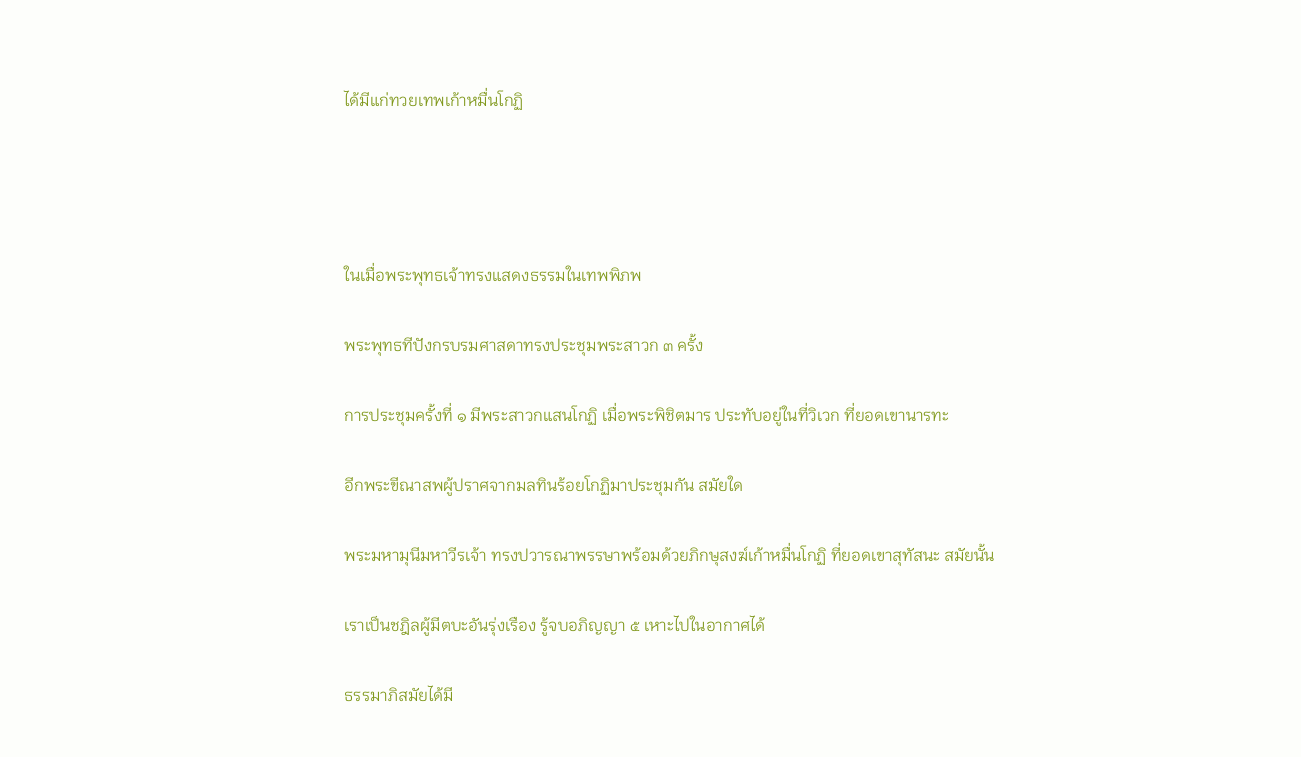ได้มีแก่ทวยเทพเก้าหมื่นโกฏิ




ในเมื่อพระพุทธเจ้าทรงแสดงธรรมในเทพพิภพ

พระพุทธทีปังกรบรมศาสดาทรงประชุมพระสาวก ๓ ครั้ง

การประชุมครั้งที่ ๑ มีพระสาวกแสนโกฏิ เมื่อพระพิชิตมาร ประทับอยู่ในที่วิเวก ที่ยอดเขานารทะ

อีกพระขีณาสพผู้ปราศจากมลทินร้อยโกฏิมาประชุมกัน สมัยใด

พระมหามุนีมหาวีรเจ้า ทรงปวารณาพรรษาพร้อมด้วยภิกษุสงฆ์เก้าหมื่นโกฏิ ที่ยอดเขาสุทัสนะ สมัยนั้น

เราเป็นชฎิลผู้มีตบะอันรุ่งเรือง รู้จบอภิญญา ๕ เหาะไปในอากาศได้

ธรรมาภิสมัยได้มี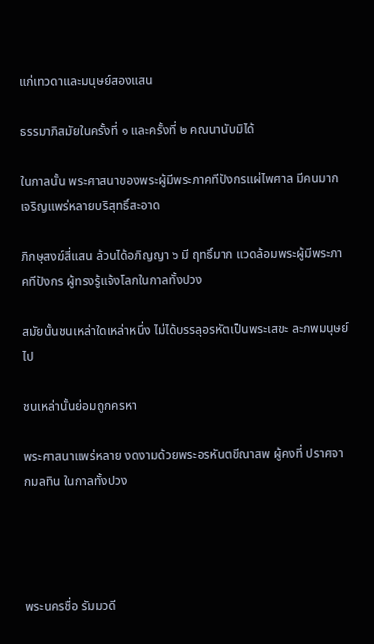แก่เทวดาและมนุษย์สองแสน

ธรรมาภิสมัยในครั้งที่ ๑ และครั้งที่ ๒ คณนานับมิได้

ในกาลนั้น พระศาสนาของพระผู้มีพระภาคทีปังกรแผ่ไพศาล มีคนมาก เจริญแพร่หลายบริสุทธิ์สะอาด

ภิกษุสงฆ์สี่แสน ล้วนได้อภิญญา ๖ มี ฤทธิ์มาก แวดล้อมพระผู้มีพระภาคทีปังกร ผู้ทรงรู้แจ้งโลกในกาลทั้งปวง

สมัยนั้นชนเหล่าใดเหล่าหนึ่ง ไม่ได้บรรลุอรหัตเป็นพระเสขะ ละภพมนุษย์ไป

ชนเหล่านั้นย่อมถูกครหา

พระศาสนาแพร่หลาย งดงามด้วยพระอรหันตขีณาสพ ผู้คงที่ ปราศจากมลทิน ในกาลทั้งปวง




พระนครชื่อ รัมมวดี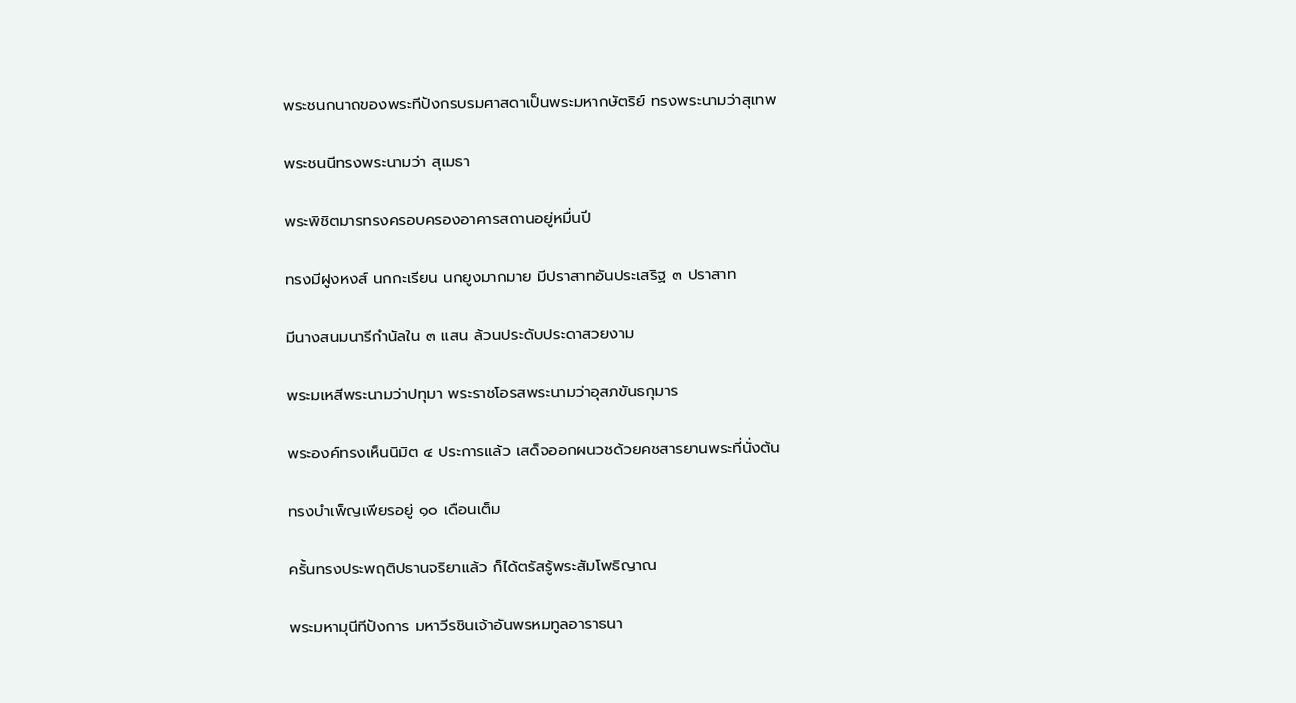พระชนกนาถของพระทีปังกรบรมศาสดาเป็นพระมหากษัตริย์ ทรงพระนามว่าสุเทพ

พระชนนีทรงพระนามว่า สุเมธา

พระพิชิตมารทรงครอบครองอาคารสถานอยู่หมื่นปี

ทรงมีฝูงหงส์ นกกะเรียน นกยูงมากมาย มีปราสาทอันประเสริฐ ๓ ปราสาท

มีนางสนมนารีกำนัลใน ๓ แสน ล้วนประดับประดาสวยงาม

พระมเหสีพระนามว่าปทุมา พระราชโอรสพระนามว่าอุสภขันธกุมาร

พระองค์ทรงเห็นนิมิต ๔ ประการแล้ว เสด็จออกผนวชด้วยคชสารยานพระที่นั่งต้น

ทรงบำเพ็ญเพียรอยู่ ๑๐ เดือนเต็ม

ครั้นทรงประพฤติปธานจริยาแล้ว ก็ได้ตรัสรู้พระสัมโพธิญาณ

พระมหามุนีทีปังการ มหาวีรชินเจ้าอันพรหมทูลอาราธนา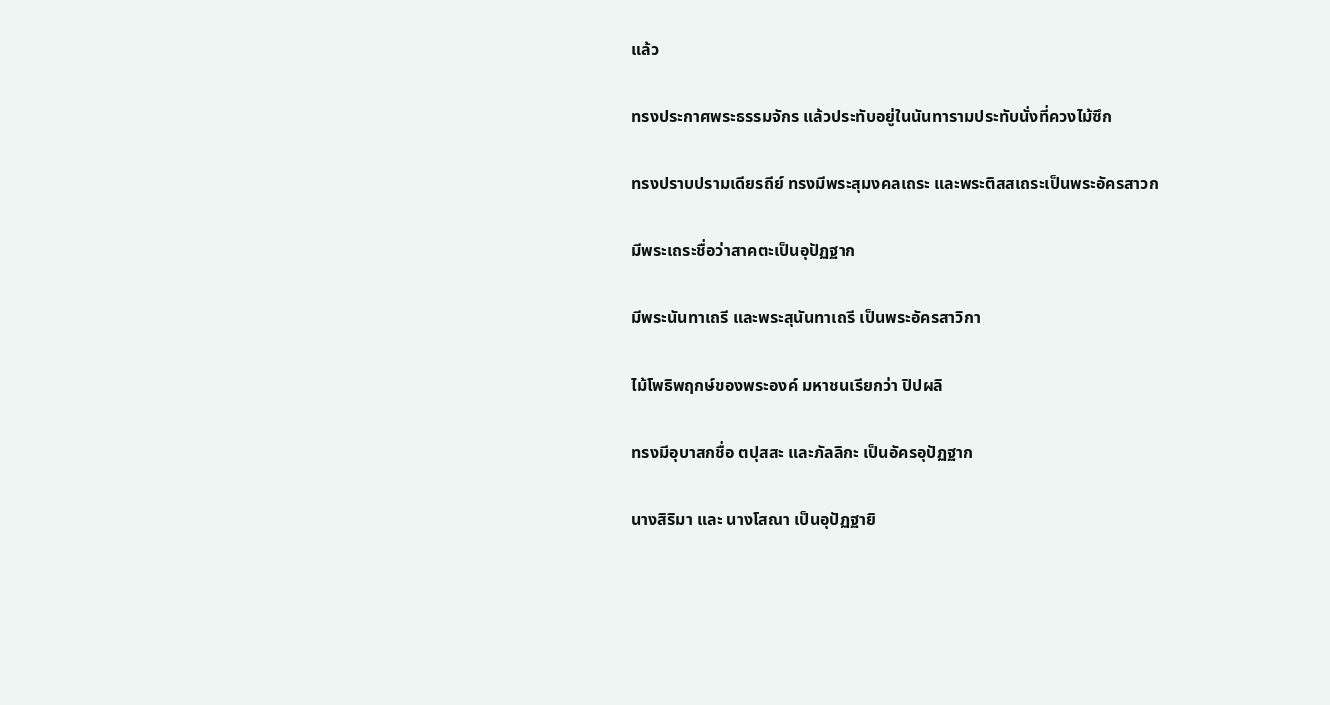แล้ว

ทรงประกาศพระธรรมจักร แล้วประทับอยู่ในนันทารามประทับนั่งที่ควงไม้ซึก

ทรงปราบปรามเดียรถีย์ ทรงมีพระสุมงคลเถระ และพระติสสเถระเป็นพระอัครสาวก

มีพระเถระชื่อว่าสาคตะเป็นอุปัฏฐาก

มีพระนันทาเถรี และพระสุนันทาเถรี เป็นพระอัครสาวิกา

ไม้โพธิพฤกษ์ของพระองค์ มหาชนเรียกว่า ปิปผลิ

ทรงมีอุบาสกชื่อ ตปุสสะ และภัลลิกะ เป็นอัครอุปัฏฐาก

นางสิริมา และ นางโสณา เป็นอุปัฏฐายิ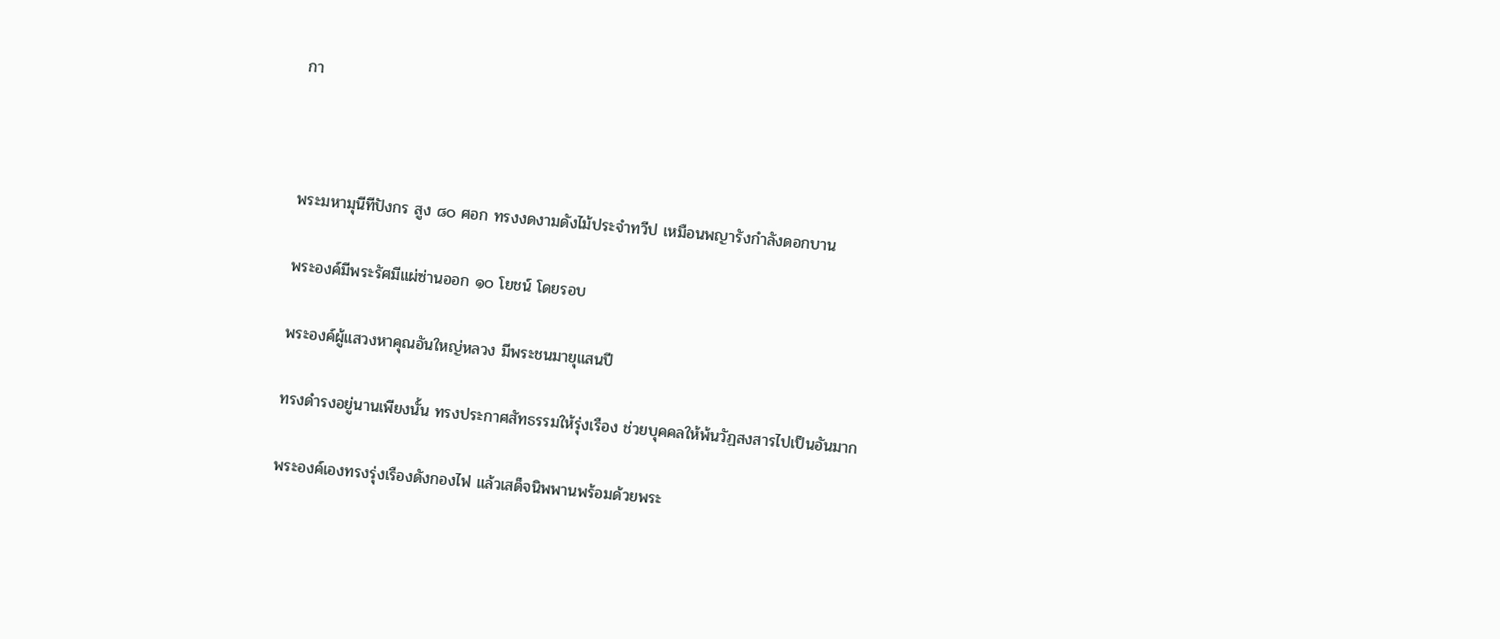กา



พระมหามุนีทีปังกร สูง ๘๐ ศอก ทรงงดงามดังไม้ประจำทวีป เหมือนพญารังกำลังดอกบาน

พระองค์มีพระรัศมีแผ่ซ่านออก ๑๐ โยชน์ โดยรอบ

พระองค์ผู้แสวงหาคุณอันใหญ่หลวง มีพระชนมายุแสนปี

ทรงดำรงอยู่นานเพียงนั้น ทรงประกาศสัทธรรมให้รุ่งเรือง ช่วยบุคคลให้พ้นวัฏสงสารไปเป็นอันมาก

พระองค์เองทรงรุ่งเรืองดังกองไฟ แล้วเสด็จนิพพานพร้อมด้วยพระ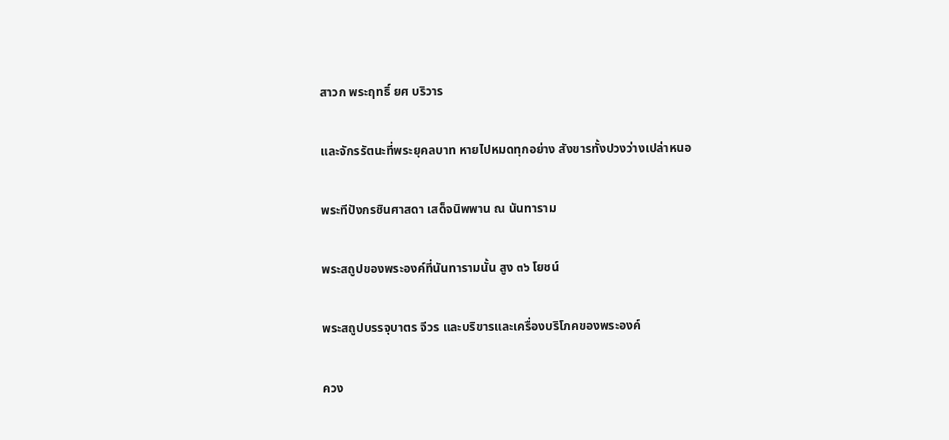สาวก พระฤทธิ์ ยศ บริวาร

และจักรรัตนะที่พระยุคลบาท หายไปหมดทุกอย่าง สังขารทั้งปวงว่างเปล่าหนอ

พระทีปังกรชินศาสดา เสด็จนิพพาน ณ นันทาราม

พระสถูปของพระองค์ที่นันทารามนั้น สูง ๓๖ โยชน์

พระสถูปบรรจุบาตร จีวร และบริขารและเครื่องบริโภคของพระองค์

ควง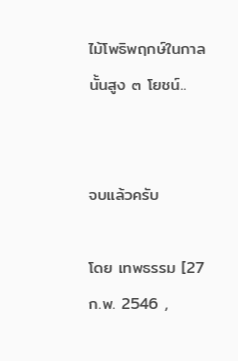ไม้โพธิพฤกษ์ในกาลนั้นสูง ๓ โยชน์..


จบแล้วครับ

โดย เทพธรรม [27 ก.พ. 2546 ,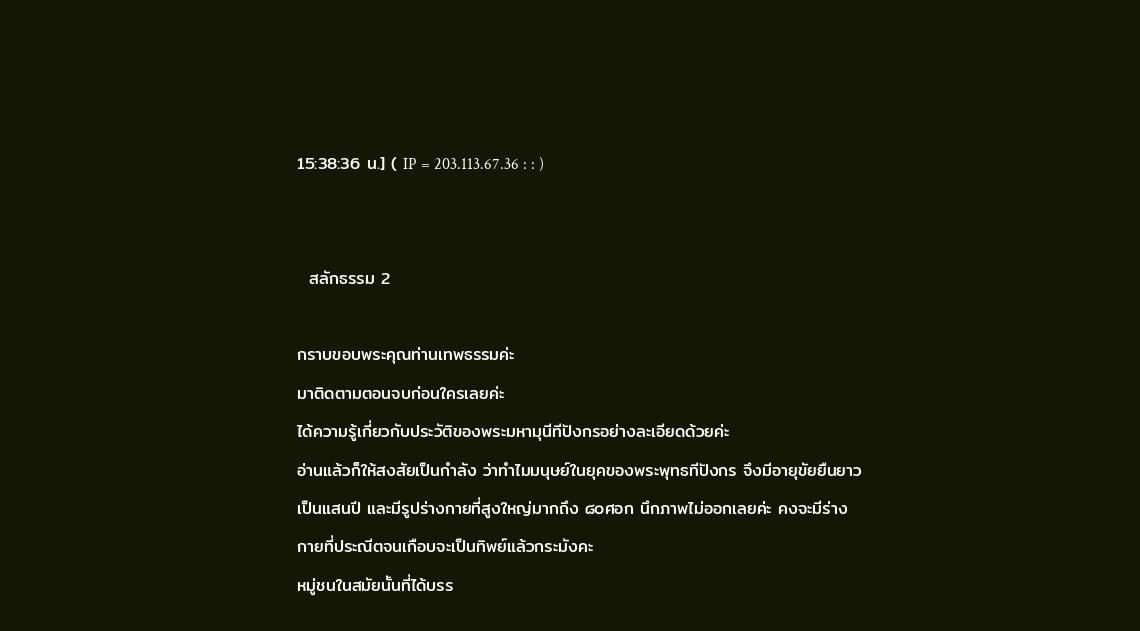15:38:36 น.] ( IP = 203.113.67.36 : : )


  สลักธรรม 2

กราบขอบพระคุณท่านเทพธรรมค่ะ
มาติดตามตอนจบก่อนใครเลยค่ะ
ได้ความรู้เกี่ยวกับประวัติของพระมหามุนีทีปังกรอย่างละเอียดด้วยค่ะ
อ่านแล้วก็ให้สงสัยเป็นกำลัง ว่าทำไมมนุษย์ในยุคของพระพุทธทีปังกร จึงมีอายุขัยยืนยาวเป็นแสนปี และมีรูปร่างกายที่สูงใหญ่มากถึง ๘๐ศอก นึกภาพไม่ออกเลยค่ะ คงจะมีร่างกายที่ประณีตจนเกือบจะเป็นทิพย์แล้วกระมังคะ
หมู่ชนในสมัยนั้นที่ได้บรร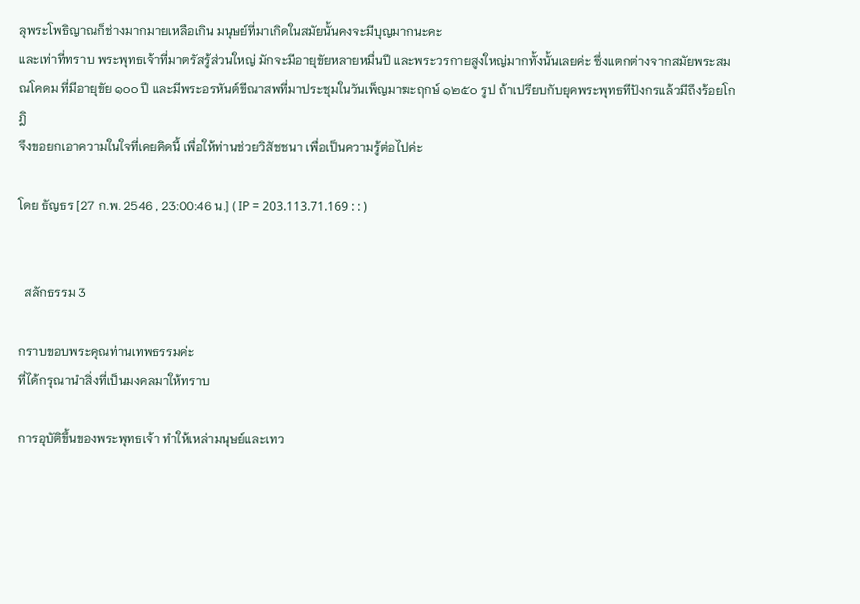ลุพระโพธิญาณก็ช่างมากมายเหลือเกิน มนุษย์ที่มาเกิดในสมัยนั้นคงจะมีบุญมากนะคะ
และเท่าที่ทราบ พระพุทธเจ้าที่มาตรัสรู้ส่วนใหญ่ มักจะมีอายุขัยหลายหมื่นปี และพระวรกายสูงใหญ่มากทั้งนั้นเลยค่ะ ซึ่งแตกต่างจากสมัยพระสมณโคดม ที่มีอายุขัย ๑๐๐ ปี และมีพระอรหันต์ขีณาสพที่มาประชุมในวันเพ็ญมาฆะฤกษ์ ๑๒๕๐ รูป ถ้าเปรียบกับยุคพระพุทธทีปังกรแล้วมีถึงร้อยโกฎิ
จึงขอยกเอาความในใจที่เคยคิดนี้ เพื่อให้ท่านช่วยวิสัชชนา เพื่อเป็นความรู้ต่อไปค่ะ

โดย ธัญธร [27 ก.พ. 2546 , 23:00:46 น.] ( IP = 203.113.71.169 : : )


  สลักธรรม 3

กราบขอบพระคุณท่านเทพธรรมค่ะ
ที่ได้กรุณานำสิ่งที่เป็นมงคลมาให้ทราบ

การอุบัติขึ้นของพระพุทธเจ้า ทำให้เหล่ามนุษย์และเทว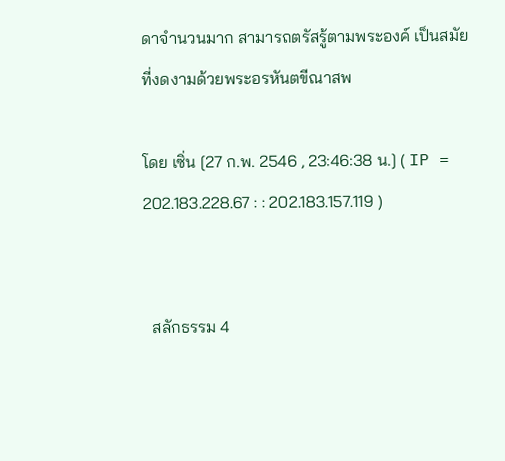ดาจำนวนมาก สามารถตรัสรู้ตามพระองค์ เป็นสมัยที่งดงามด้วยพระอรหันตขีณาสพ

โดย เซิ่น [27 ก.พ. 2546 , 23:46:38 น.] ( IP = 202.183.228.67 : : 202.183.157.119 )


  สลักธรรม 4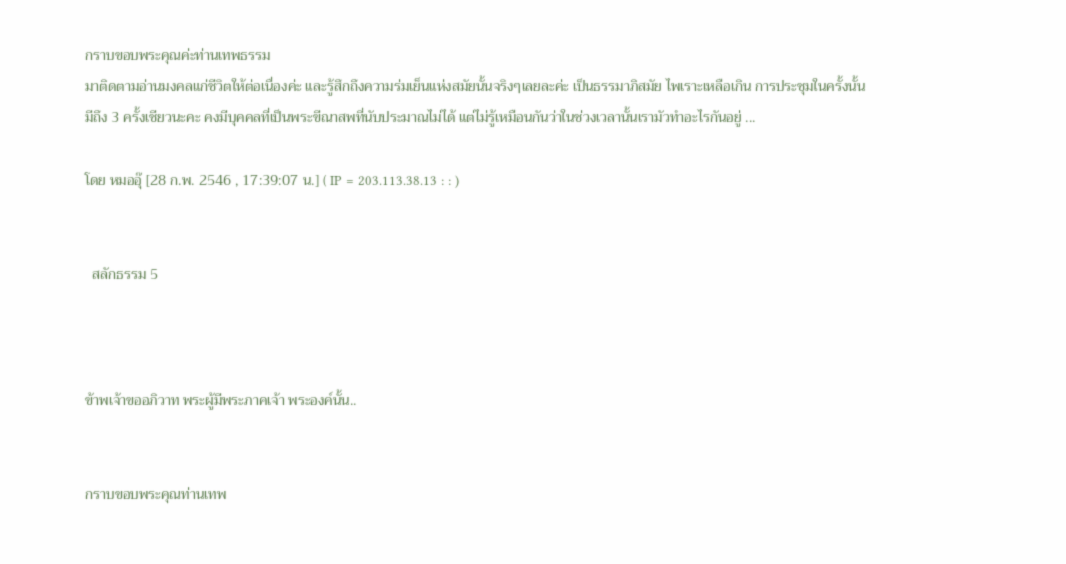กราบขอบพระคุณค่ะท่านเทพธรรม
มาติดตามอ่านมงคลแก่ชีวิตให้ต่อเนื่องค่ะ และรู้สึกถึงความร่มเย็นแห่งสมัยนั้นจริงๆเลยละค่ะ เป็นธรรมาภิสมัย ไพเราะเหลือเกิน การประชุมในครั้งนั้นมีถึง 3 ครั้งเชียวนะคะ คงมีบุคคลที่เป็นพระขีณาสพที่นับประมาณไม่ได้ แต่ไม่รู้เหมือนกันว่าในช่วงเวลานั้นเรามัวทำอะไรกันอยู่ ...

โดย หมออุ๊ [28 ก.พ. 2546 , 17:39:07 น.] ( IP = 203.113.38.13 : : )


  สลักธรรม 5



ข้าพเจ้าขออภิวาท พระผู้มีพระภาคเจ้า พระองค์นั้น..


กราบขอบพระคุณท่านเทพ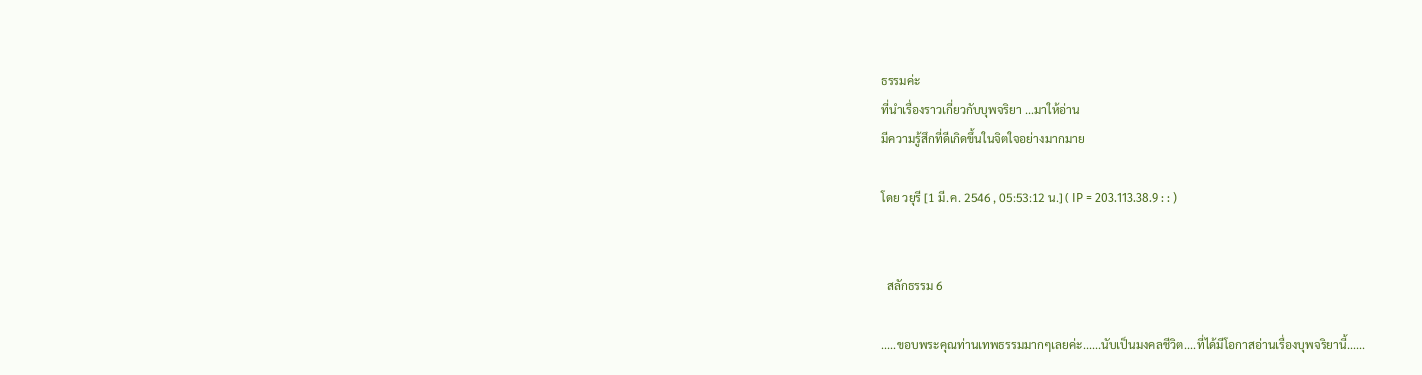ธรรมค่ะ
ที่นำเรื่องราวเกี่ยวกับบุพจริยา ...มาให้อ่าน
มีความรู้สึกที่ดีเกิดขึ้นในจิตใจอย่างมากมาย

โดย วยุรี [1 มี.ค. 2546 , 05:53:12 น.] ( IP = 203.113.38.9 : : )


  สลักธรรม 6

.....ขอบพระคุณท่านเทพธรรมมากๆเลยค่ะ......นับเป็นมงคลชีวิต....ที่ได้มีโอกาสอ่านเรื่องบุพจริยานี้......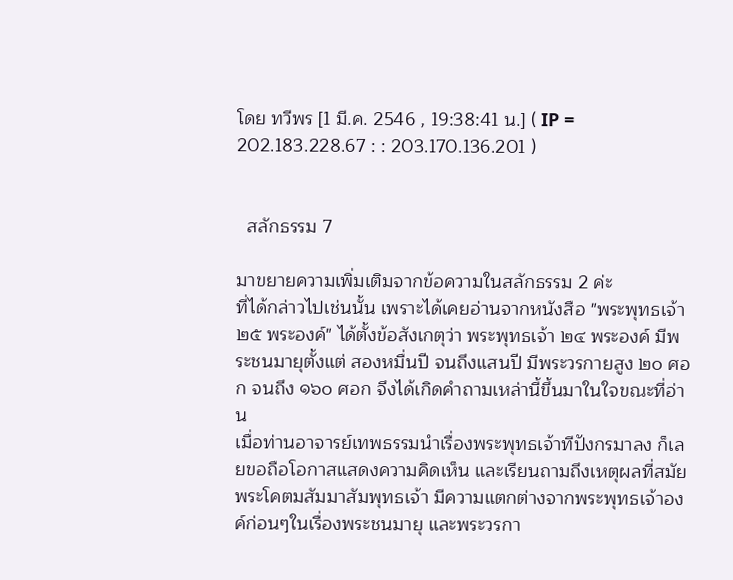โดย ทวีพร [1 มี.ค. 2546 , 19:38:41 น.] ( IP = 202.183.228.67 : : 203.170.136.201 )


  สลักธรรม 7

มาขยายความเพิ่มเติมจากข้อความในสลักธรรม 2 ค่ะ
ที่ได้กล่าวไปเช่นนั้น เพราะได้เคยอ่านจากหนังสือ "พระพุทธเจ้า ๒๕ พระองค์" ได้ตั้งข้อสังเกตุว่า พระพุทธเจ้า ๒๔ พระองค์ มีพระชนมายุตั้งแต่ สองหมื่นปี จนถึงแสนปี มีพระวรกายสูง ๒๐ ศอก จนถึง ๑๖๐ ศอก จึงได้เกิดคำถามเหล่านี้ขึ้นมาในใจขณะที่อ่าน
เมื่อท่านอาจารย์เทพธรรมนำเรื่องพระพุทธเจ้าทีปังกรมาลง ก็เลยขอถือโอกาสแสดงความคิดเห็น และเรียนถามถึงเหตุผลที่สมัยพระโคตมสัมมาสัมพุทธเจ้า มีความแตกต่างจากพระพุทธเจ้าองค์ก่อนๆในเรื่องพระชนมายุ และพระวรกา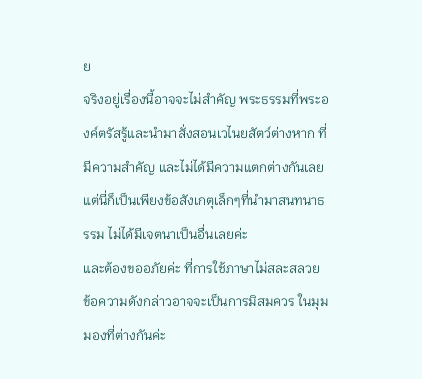ย
จริงอยู่เรื่องนี้อาจจะไม่สำคัญ พระธรรมที่พระองค์ตรัสรู้และนำมาสั่งสอนเวไนยสัตว์ต่างหาก ที่มีความสำคัญ และไม่ได้มีความแตกต่างกันเลย
แต่นี่ก็เป็นเพียงข้อสังเกตุเล็กๆที่นำมาสนทนาธรรม ไม่ได้มีเจตนาเป็นอื่นเลยค่ะ
และต้องขออภัยค่ะ ที่การใช้ภาษาไม่สละสลวย
ข้อความดังกล่าวอาจจะเป็นการมิสมควร ในมุมมองที่ต่างกันค่ะ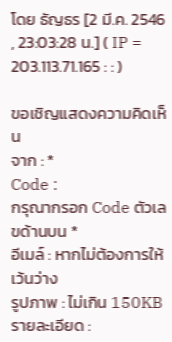โดย ธัญธร [2 มี.ค. 2546 , 23:03:28 น.] ( IP = 203.113.71.165 : : )

ขอเชิญแสดงความคิดเห็น
จาก : *
Code :
กรุณากรอก Code ตัวเลขด้านบน *
อีเมล์ : หากไม่ต้องการให้เว้นว่าง
รูปภาพ : ไม่เกิน 150KB
รายละเอียด :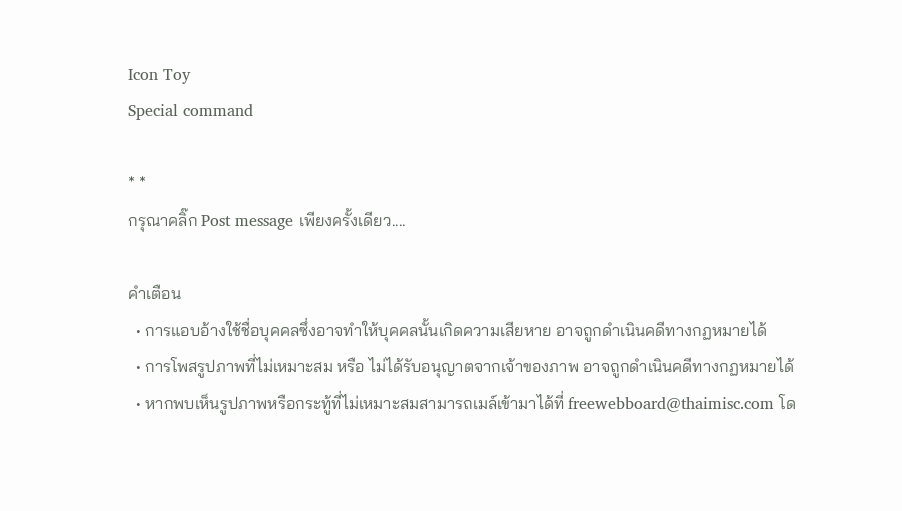Icon Toy
Special command

* *
กรุณาคลิ๊ก Post message เพียงครั้งเดียว....

คำเตือน
  • การแอบอ้างใช้ชื่อบุคคลซึ่งอาจทำให้บุคคลนั้นเกิดความเสียหาย อาจถูกดำเนินคดีทางกฏหมายได้
  • การโพสรูปภาพที่ไม่เหมาะสม หรือ ไม่ได้รับอนุญาตจากเจ้าของภาพ อาจถูกดำเนินคดีทางกฏหมายได้
  • หากพบเห็นรูปภาพหรือกระทู้ที่ไม่เหมาะสมสามารถเมล์เข้ามาได้ที่ freewebboard@thaimisc.com โด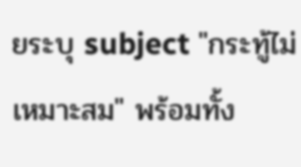ยระบุ subject "กระทู้ไม่เหมาะสม" พร้อมทั้ง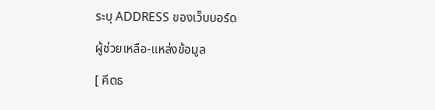ระบุ ADDRESS ของเว็บบอร์ด

ผู้ช่วยเหลือ-แหล่งข้อมูล

[ คีตธ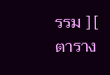รรม ] [ ตาราง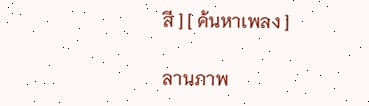สี ] [ ค้นหาเพลง ]

ลานภาพ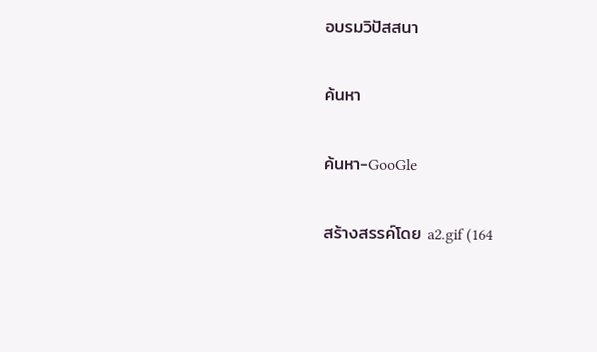อบรมวิปัสสนา

ค้นหา

ค้นหา-GooGle

สร้างสรรค์โดย a2.gif (164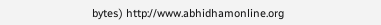bytes) http://www.abhidhamonline.org